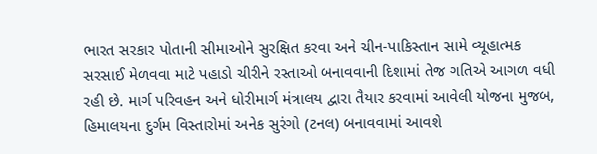ભારત સરકાર પોતાની સીમાઓને સુરક્ષિત કરવા અને ચીન-પાકિસ્તાન સામે વ્યૂહાત્મક સરસાઈ મેળવવા માટે પહાડો ચીરીને રસ્તાઓ બનાવવાની દિશામાં તેજ ગતિએ આગળ વધી રહી છે. માર્ગ પરિવહન અને ધોરીમાર્ગ મંત્રાલય દ્વારા તૈયાર કરવામાં આવેલી યોજના મુજબ, હિમાલયના દુર્ગમ વિસ્તારોમાં અનેક સુરંગો (ટનલ) બનાવવામાં આવશે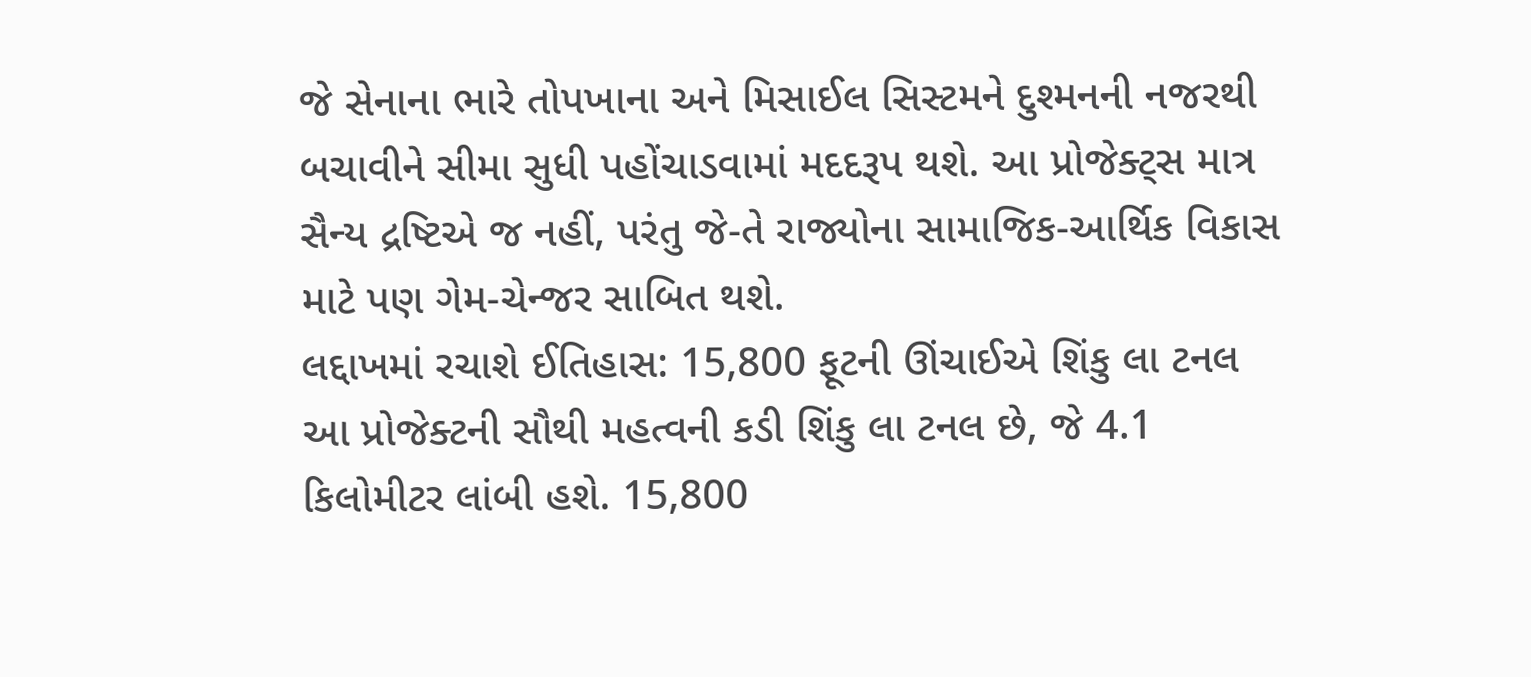જે સેનાના ભારે તોપખાના અને મિસાઈલ સિસ્ટમને દુશ્મનની નજરથી બચાવીને સીમા સુધી પહોંચાડવામાં મદદરૂપ થશે. આ પ્રોજેક્ટ્સ માત્ર સૈન્ય દ્રષ્ટિએ જ નહીં, પરંતુ જે-તે રાજ્યોના સામાજિક-આર્થિક વિકાસ માટે પણ ગેમ-ચેન્જર સાબિત થશે.
લદ્દાખમાં રચાશે ઈતિહાસ: 15,800 ફૂટની ઊંચાઈએ શિંકુ લા ટનલ
આ પ્રોજેક્ટની સૌથી મહત્વની કડી શિંકુ લા ટનલ છે, જે 4.1 કિલોમીટર લાંબી હશે. 15,800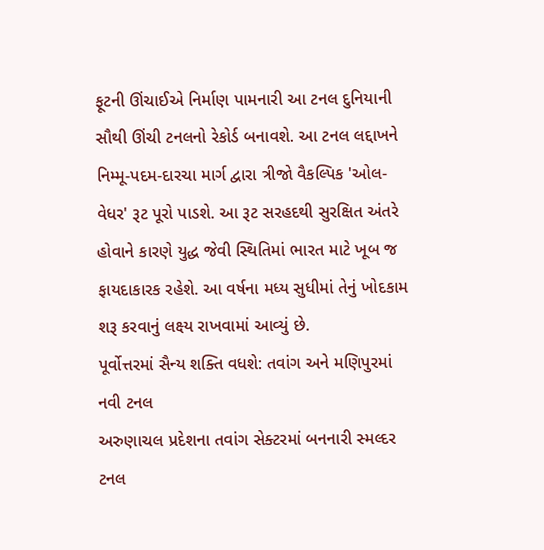ફૂટની ઊંચાઈએ નિર્માણ પામનારી આ ટનલ દુનિયાની સૌથી ઊંચી ટનલનો રેકોર્ડ બનાવશે. આ ટનલ લદ્દાખને નિમ્મૂ-પદમ-દારચા માર્ગ દ્વારા ત્રીજો વૈકલ્પિક 'ઓલ-વેધર' રૂટ પૂરો પાડશે. આ રૂટ સરહદથી સુરક્ષિત અંતરે હોવાને કારણે યુદ્ધ જેવી સ્થિતિમાં ભારત માટે ખૂબ જ ફાયદાકારક રહેશે. આ વર્ષના મધ્ય સુધીમાં તેનું ખોદકામ શરૂ કરવાનું લક્ષ્ય રાખવામાં આવ્યું છે.
પૂર્વોત્તરમાં સૈન્ય શક્તિ વધશે: તવાંગ અને મણિપુરમાં નવી ટનલ
અરુણાચલ પ્રદેશના તવાંગ સેક્ટરમાં બનનારી સ્મલ્દર ટનલ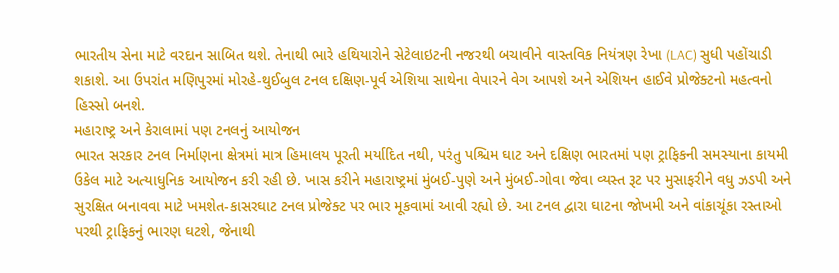ભારતીય સેના માટે વરદાન સાબિત થશે. તેનાથી ભારે હથિયારોને સેટેલાઇટની નજરથી બચાવીને વાસ્તવિક નિયંત્રણ રેખા (LAC) સુધી પહોંચાડી શકાશે. આ ઉપરાંત મણિપુરમાં મોરહે-થુઈબુલ ટનલ દક્ષિણ-પૂર્વ એશિયા સાથેના વેપારને વેગ આપશે અને એશિયન હાઈવે પ્રોજેક્ટનો મહત્વનો હિસ્સો બનશે.
મહારાષ્ટ્ર અને કેરાલામાં પણ ટનલનું આયોજન
ભારત સરકાર ટનલ નિર્માણના ક્ષેત્રમાં માત્ર હિમાલય પૂરતી મર્યાદિત નથી, પરંતુ પશ્ચિમ ઘાટ અને દક્ષિણ ભારતમાં પણ ટ્રાફિકની સમસ્યાના કાયમી ઉકેલ માટે અત્યાધુનિક આયોજન કરી રહી છે. ખાસ કરીને મહારાષ્ટ્રમાં મુંબઈ-પુણે અને મુંબઈ-ગોવા જેવા વ્યસ્ત રૂટ પર મુસાફરીને વધુ ઝડપી અને સુરક્ષિત બનાવવા માટે ખમશેત-કાસરઘાટ ટનલ પ્રોજેક્ટ પર ભાર મૂકવામાં આવી રહ્યો છે. આ ટનલ દ્વારા ઘાટના જોખમી અને વાંકાચૂંકા રસ્તાઓ પરથી ટ્રાફિકનું ભારણ ઘટશે, જેનાથી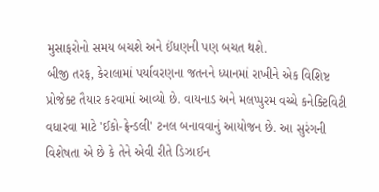મુસાફરોનો સમય બચશે અને ઈંધણની પણ બચત થશે.
બીજી તરફ, કેરાલામાં પર્યાવરણના જતનને ધ્યાનમાં રાખીને એક વિશિષ્ટ પ્રોજેક્ટ તૈયાર કરવામાં આવ્યો છે. વાયનાડ અને મલપ્પુરમ વચ્ચે કનેક્ટિવિટી વધારવા માટે 'ઈકો-ફ્રેન્ડલી' ટનલ બનાવવાનું આયોજન છે. આ સુરંગની વિશેષતા એ છે કે તેને એવી રીતે ડિઝાઈન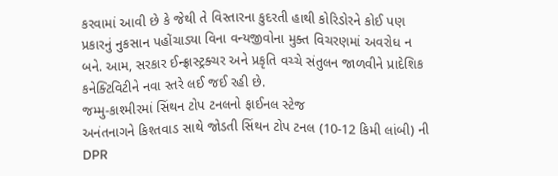કરવામાં આવી છે કે જેથી તે વિસ્તારના કુદરતી હાથી કોરિડોરને કોઈ પણ પ્રકારનું નુકસાન પહોંચાડ્યા વિના વન્યજીવોના મુક્ત વિચરણમાં અવરોધ ન બને. આમ, સરકાર ઈન્ફ્રાસ્ટ્રક્ચર અને પ્રકૃતિ વચ્ચે સંતુલન જાળવીને પ્રાદેશિક કનેક્ટિવિટીને નવા સ્તરે લઈ જઈ રહી છે.
જમ્મુ-કાશ્મીરમાં સિંથન ટોપ ટનલનો ફાઈનલ સ્ટેજ
અનંતનાગને કિશ્તવાડ સાથે જોડતી સિંથન ટોપ ટનલ (10-12 કિમી લાંબી) ની DPR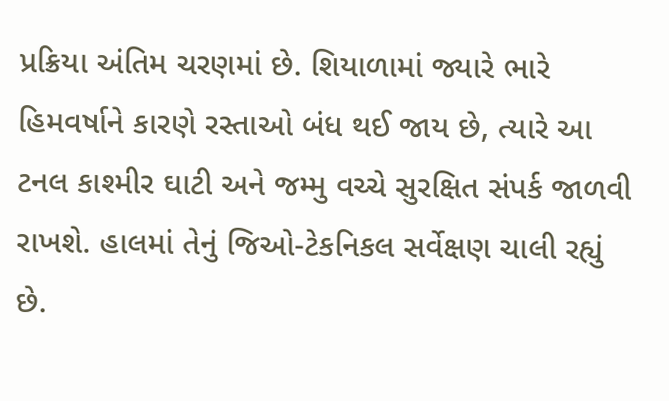પ્રક્રિયા અંતિમ ચરણમાં છે. શિયાળામાં જ્યારે ભારે હિમવર્ષાને કારણે રસ્તાઓ બંધ થઈ જાય છે, ત્યારે આ ટનલ કાશ્મીર ઘાટી અને જમ્મુ વચ્ચે સુરક્ષિત સંપર્ક જાળવી રાખશે. હાલમાં તેનું જિઓ-ટેકનિકલ સર્વેક્ષણ ચાલી રહ્યું છે.